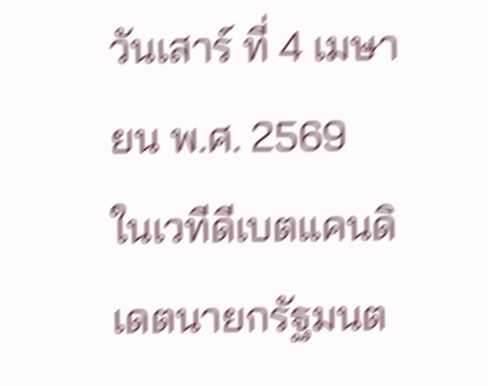วันเสาร์ ที่ 4 เมษายน พ.ศ. 2569
ในเวทีดีเบตแคนดิเดตนายกรัฐมนต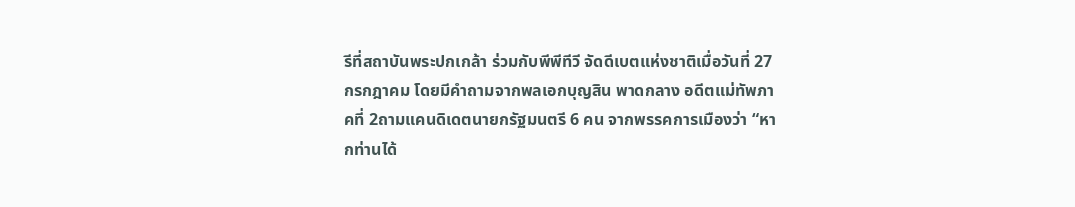รีที่สถาบันพระปกเกล้า ร่วมกับพีพีทีวี จัดดีเบตแห่งชาติเมื่อวันที่ 27 กรกฎาคม โดยมีคำถามจากพลเอกบุญสิน พาดกลาง อดีตแม่ทัพภาคที่ 2ถามแคนดิเดตนายกรัฐมนตรี 6 คน จากพรรคการเมืองว่า “หากท่านได้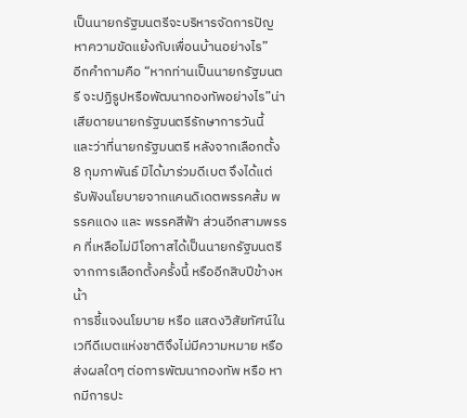เป็นนายกรัฐมนตรีจะบริหารจัดการปัญหาความขัดแย้งกับเพื่อนบ้านอย่างไร”
อีกคำถามคือ “หากท่านเป็นนายกรัฐมนตรี จะปฏิรูปหรือพัฒนากองทัพอย่างไร”น่าเสียดายนายกรัฐมนตรีรักษาการวันนี้ และว่าที่นายกรัฐมนตรี หลังจากเลือกตั้ง 8 กุมภาพันธ์ มิได้มาร่วมดีเบต จึงได้แต่รับฟังนโยบายจากแคนดิเดตพรรคส้ม พรรคแดง และ พรรคสีฟ้า ส่วนอีกสามพรรค ที่เหลือไม่มีโอกาสได้เป็นนายกรัฐมนตรีจากการเลือกตั้งครั้งนี้ หรืออีกสิบปีข้างหน้า
การชี้แจงนโยบาย หรือ แสดงวิสัยทัศน์ในเวทีดีเบตแห่งชาติจึงไม่มีความหมาย หรือส่งผลใดๆ ต่อการพัฒนากองทัพ หรือ หากมีการปะ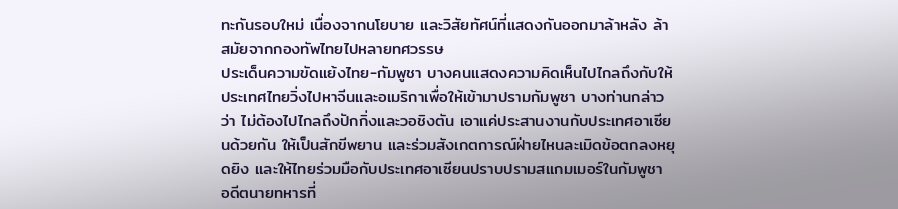ทะกันรอบใหม่ เนื่องจากนโยบาย และวิสัยทัศน์ที่แสดงกันออกมาล้าหลัง ล้าสมัยจากกองทัพไทยไปหลายทศวรรษ
ประเด็นความขัดแย้งไทย-กัมพูชา บางคนแสดงความคิดเห็นไปไกลถึงกับให้ประเทศไทยวิ่งไปหาจีนและอเมริกาเพื่อให้เข้ามาปรามกัมพูชา บางท่านกล่าวว่า ไม่ต้องไปไกลถึงปักกิ่งและวอชิงตัน เอาแค่ประสานงานกับประเทศอาเซียนด้วยกัน ให้เป็นสักขีพยาน และร่วมสังเกตการณ์ฝ่ายไหนละเมิดข้อตกลงหยุดยิง และให้ไทยร่วมมือกับประเทศอาเซียนปราบปรามสแกมเมอร์ในกัมพูชา
อดีตนายทหารที่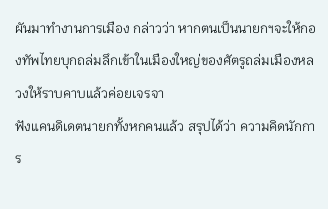ผันมาทำงานการเมือง กล่าวว่า หากตนเป็นนายกฯจะให้กองทัพไทยบุกถล่มลึกเข้าในเมืองใหญ่ของศัตรูถล่มเมืองหลวงให้ราบคาบแล้วค่อยเจรจา
ฟังแคนดิเดตนายกทั้งหกคนแล้ว สรุปได้ว่า ความคิดนักการ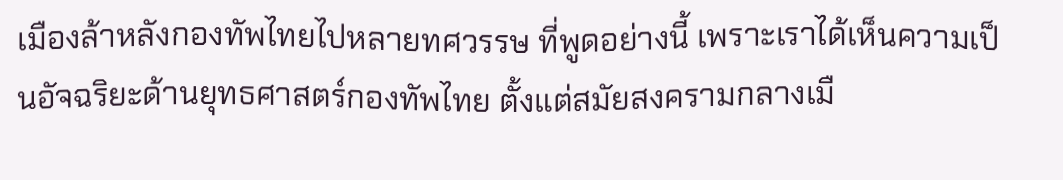เมืองล้าหลังกองทัพไทยไปหลายทศวรรษ ที่พูดอย่างนี้ เพราะเราได้เห็นความเป็นอัจฉริยะด้านยุทธศาสตร์กองทัพไทย ตั้งแต่สมัยสงครามกลางเมื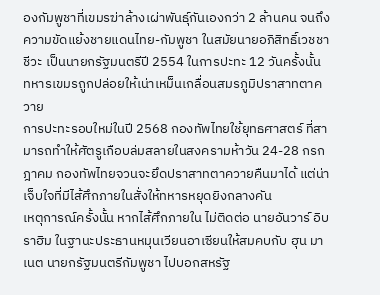องกัมพูชาที่เขมรฆ่าล้างเผ่าพันธุ์กันเองกว่า 2 ล้านคน จนถึงความขัดแย้งชายแดนไทย-กัมพูชา ในสมัยนายอภิสิทธิ์เวชชาชีวะ เป็นนายกรัฐมนตรีปี 2554 ในการปะทะ 12 วันครั้งนั้น ทหารเขมรถูกปล่อยให้เน่าเหม็นเกลื่อนสมรภูมิปราสาทตาควาย
การปะทะรอบใหม่ในปี 2568 กองทัพไทยใช้ยุทธศาสตร์ ที่สามารถทำให้ศัตรูเกือบล่มสลายในสงครามห้าวัน 24-28 กรกฎาคม กองทัพไทยจวนจะยึดปราสาทตาควายคืนมาได้ แต่น่าเจ็บใจที่มีไส้ศึกภายในสั่งให้ทหารหยุดยิงกลางคัน
เหตุการณ์ครั้งนั้น หากไส้ศึกภายใน ไม่ติดต่อ นายอันวาร์ อิบราฮิม ในฐานะประธานหมุนเวียนอาเซียนให้สมคบกับ ฮุน มาเนต นายกรัฐมนตรีกัมพูชา ไปบอกสหรัฐ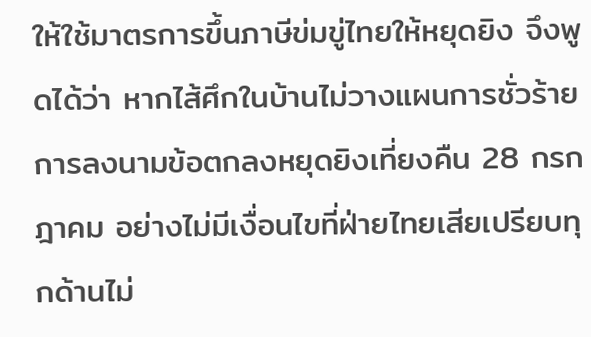ให้ใช้มาตรการขึ้นภาษีข่มขู่ไทยให้หยุดยิง จึงพูดได้ว่า หากไส้ศึกในบ้านไม่วางแผนการชั่วร้าย การลงนามข้อตกลงหยุดยิงเที่ยงคืน 28 กรกฎาคม อย่างไม่มีเงื่อนไขที่ฝ่ายไทยเสียเปรียบทุกด้านไม่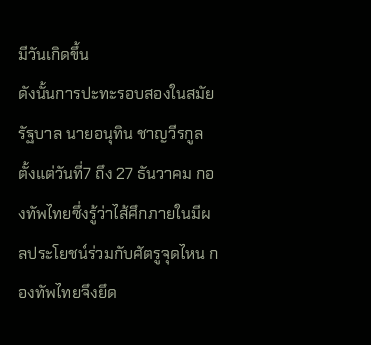มีวันเกิดขึ้น
ดังนั้นการปะทะรอบสองในสมัยรัฐบาล นายอนุทิน ชาญวีรกูล ตั้งแต่วันที่7 ถึง 27 ธันวาคม กองทัพไทยซึ่งรู้ว่าไส้ศึกภายในมีผลประโยชน์ร่วมกับศัตรูจุดไหน กองทัพไทยจึงยึด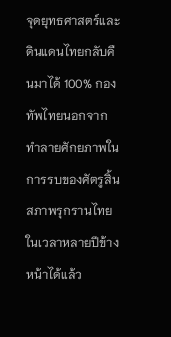จุดยุทธศาสตร์และดินแดนไทยกลับคืนมาได้ 100% กองทัพไทยนอกจากทำลายศักยภาพในการรบของศัตรูสิ้นสภาพรุกรานไทยในเวลาหลายปีข้างหน้าได้แล้ว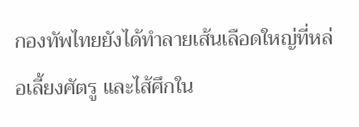กองทัพไทยยังได้ทำลายเส้นเลือดใหญ่ที่หล่อเลี้ยงศัตรู และไส้ศึกใน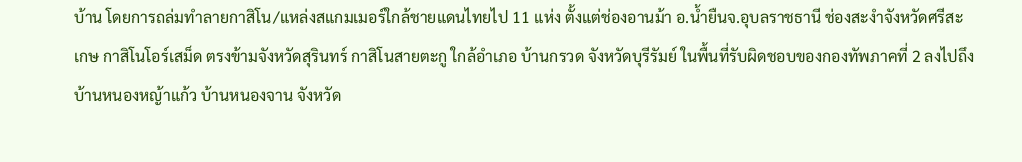บ้าน โดยการถล่มทำลายกาสิโน/แหล่งสแกมเมอร์ใกล้ชายแดนไทยไป 11 แห่ง ตั้งแต่ช่องอานม้า อ.น้ำยืนจ.อุบลราชธานี ช่องสะงำจังหวัดศรีสะเกษ กาสิโนโอร์เสม็ด ตรงข้ามจังหวัดสุรินทร์ กาสิโนสายตะกู ใกล้อำเภอ บ้านกรวด จังหวัดบุรีรัมย์ ในพื้นที่รับผิดชอบของกองทัพภาคที่ 2 ลงไปถึง บ้านหนองหญ้าแก้ว บ้านหนองจาน จังหวัด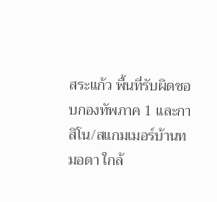สระแก้ว พื้นที่รับผิดชอบกองทัพภาค 1 และกาสิโน/สแกมเมอร์บ้านทมอดา ใกล้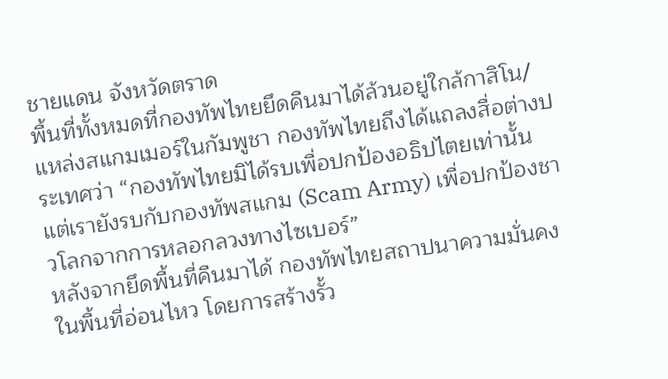ชายแดน จังหวัดตราด
พื้นที่ทั้งหมดที่กองทัพไทยยึดคืนมาได้ล้วนอยู่ใกล้กาสิโน/แหล่งสแกมเมอร์ในกัมพูชา กองทัพไทยถึงได้แถลงสื่อต่างประเทศว่า “กองทัพไทยมิได้รบเพื่อปกป้องอธิปไตยเท่านั้น แต่เรายังรบกับกองทัพสแกม (Scam Army) เพื่อปกป้องชาวโลกจากการหลอกลวงทางไซเบอร์”
หลังจากยึดพื้นที่คืนมาได้ กองทัพไทยสถาปนาความมั่นคงในพื้นที่อ่อนไหว โดยการสร้างรั้ว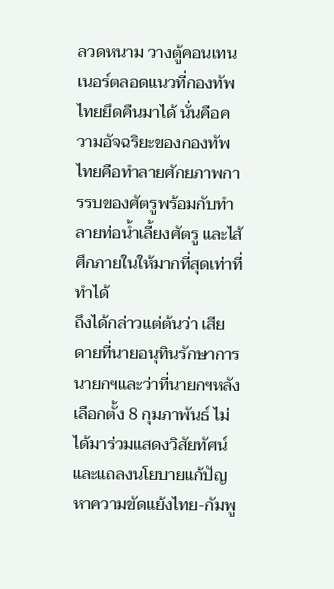ลวดหนาม วางตู้คอนเทนเนอร์ตลอดแนวที่กองทัพไทยยึดคืนมาได้ นั่นคือความอัจฉริยะของกองทัพไทยคือทำลายศักยภาพการรบของศัตรูพร้อมกับทำลายท่อน้ำเลี้ยงศัตรู และไส้ศึกภายในให้มากที่สุดเท่าที่ทำได้
ถึงได้กล่าวแต่ต้นว่า เสียดายที่นายอนุทินรักษาการนายกฯและว่าที่นายกฯหลังเลือกตั้ง 8 กุมภาพันธ์ ไม่ได้มาร่วมแสดงวิสัยทัศน์และแถลงนโยบายแก้ปัญหาความขัดแย้งไทย-กัมพู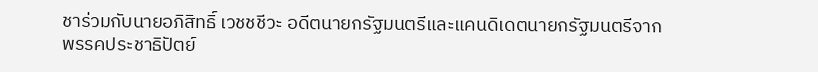ชาร่วมกับนายอภิสิทธิ์ เวชชชีวะ อดีตนายกรัฐมนตรีและแคนดิเดตนายกรัฐมนตรีจากพรรคประชาธิปัตย์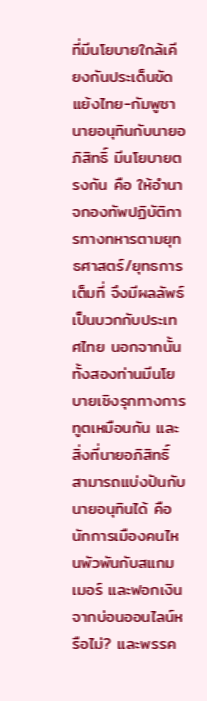ที่มีนโยบายใกล้เคียงกันประเด็นขัดแย้งไทย-กัมพูชา
นายอนุทินกับนายอภิสิทธิ์ มีนโยบายตรงกัน คือ ให้อำนาจกองทัพปฏิบัติการทางทหารตามยุทธศาสตร์/ยุทธการเต็มที่ จึงมีผลลัพธ์เป็นบวกกับประเทศไทย นอกจากนั้นทั้งสองท่านมีนโยบายเชิงรุกทางการทูตเหมือนกัน และสิ่งที่นายอภิสิทธิ์ สามารถแบ่งปันกับนายอนุทินได้ คือ นักการเมืองคนไหนพัวพันกับสแกมเมอร์ และฟอกเงินจากบ่อนออนไลน์หรือไม่? และพรรค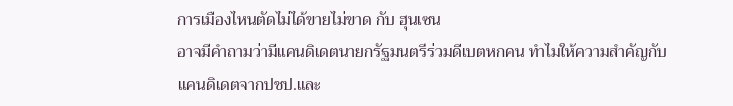การเมืองไหนตัดไม่ได้ขายไม่ขาด กับ ฮุนเซน
อาจมีคำถามว่ามีแคนดิเดตนายกรัฐมนตรีร่วมดีเบตหกคน ทำไมให้ความสำคัญกับแคนดิเดตจากปชป.และ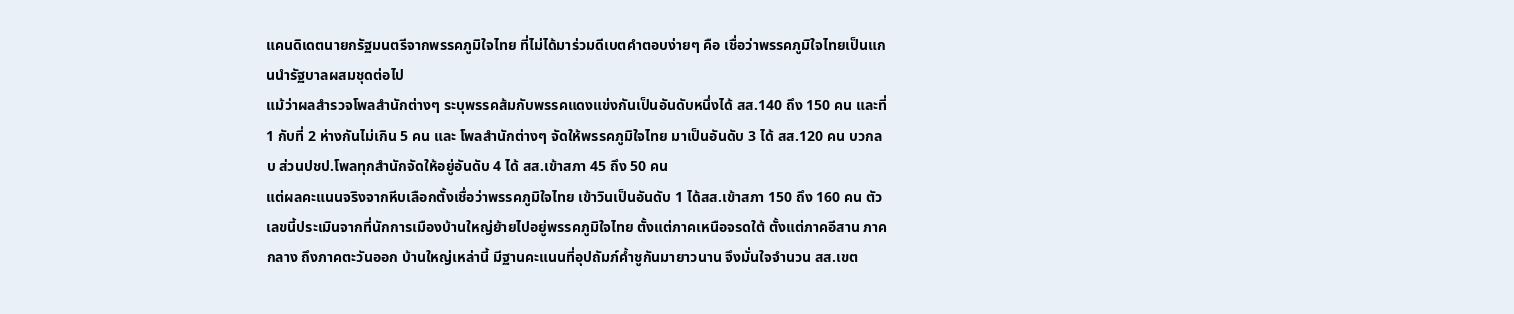แคนดิเดตนายกรัฐมนตรีจากพรรคภูมิใจไทย ที่ไม่ได้มาร่วมดีเบตคำตอบง่ายๆ คือ เชื่อว่าพรรคภูมิใจไทยเป็นแกนนำรัฐบาลผสมชุดต่อไป
แม้ว่าผลสำรวจโพลสำนักต่างๆ ระบุพรรคส้มกับพรรคแดงแข่งกันเป็นอันดับหนึ่งได้ สส.140 ถึง 150 คน และที่ 1 กับที่ 2 ห่างกันไม่เกิน 5 คน และ โพลสำนักต่างๆ จัดให้พรรคภูมิใจไทย มาเป็นอันดับ 3 ได้ สส.120 คน บวกลบ ส่วนปชป.โพลทุกสำนักจัดให้อยู่อันดับ 4 ได้ สส.เข้าสภา 45 ถึง 50 คน
แต่ผลคะแนนจริงจากหีบเลือกตั้งเชื่อว่าพรรคภูมิใจไทย เข้าวินเป็นอันดับ 1 ได้สส.เข้าสภา 150 ถึง 160 คน ตัวเลขนี้ประเมินจากที่นักการเมืองบ้านใหญ่ย้ายไปอยู่พรรคภูมิใจไทย ตั้งแต่ภาคเหนือจรดใต้ ตั้งแต่ภาคอีสาน ภาคกลาง ถึงภาคตะวันออก บ้านใหญ่เหล่านี้ มีฐานคะแนนที่อุปถัมภ์ค้ำชูกันมายาวนาน จึงมั่นใจจำนวน สส.เขต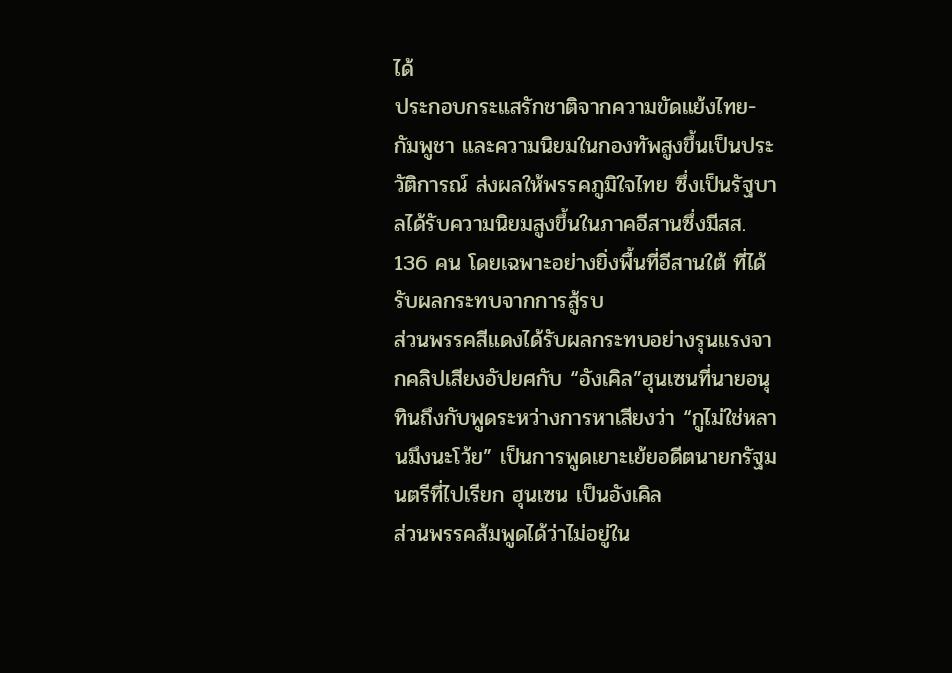ได้
ประกอบกระแสรักชาติจากความขัดแย้งไทย-กัมพูชา และความนิยมในกองทัพสูงขึ้นเป็นประวัติการณ์ ส่งผลให้พรรคภูมิใจไทย ซึ่งเป็นรัฐบาลได้รับความนิยมสูงขึ้นในภาคอีสานซึ่งมีสส. 136 คน โดยเฉพาะอย่างยิ่งพื้นที่อีสานใต้ ที่ได้รับผลกระทบจากการสู้รบ
ส่วนพรรคสีแดงได้รับผลกระทบอย่างรุนแรงจากคลิปเสียงอัปยศกับ “อังเคิล”ฮุนเซนที่นายอนุทินถึงกับพูดระหว่างการหาเสียงว่า “กูไม่ใช่หลานมึงนะโว้ย” เป็นการพูดเยาะเย้ยอดีตนายกรัฐมนตรีที่ไปเรียก ฮุนเซน เป็นอังเคิล
ส่วนพรรคส้มพูดได้ว่าไม่อยู่ใน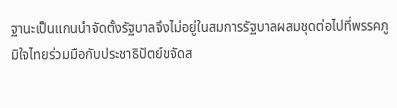ฐานะเป็นแกนนำจัดตั้งรัฐบาลจึงไม่อยู่ในสมการรัฐบาลผสมชุดต่อไปที่พรรคภูมิใจไทยร่วมมือกับประชาธิปัตย์ขจัดส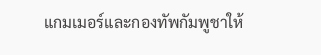แกมเมอร์และกองทัพกัมพูชาให้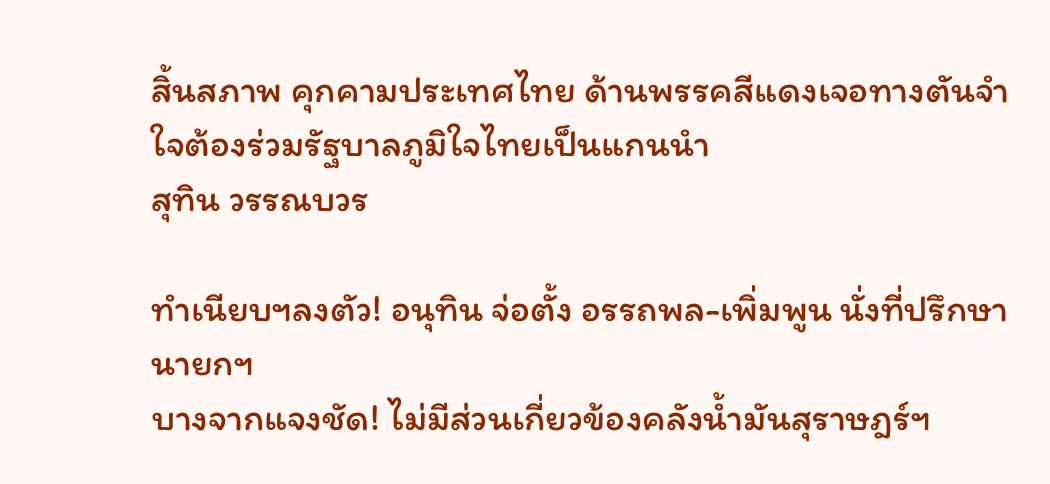สิ้นสภาพ คุกคามประเทศไทย ด้านพรรคสีแดงเจอทางตันจำใจต้องร่วมรัฐบาลภูมิใจไทยเป็นแกนนำ
สุทิน วรรณบวร

ทำเนียบฯลงตัว! อนุทิน จ่อตั้ง อรรถพล-เพิ่มพูน นั่งที่ปรึกษานายกฯ
บางจากแจงชัด! ไม่มีส่วนเกี่ยวข้องคลังน้ำมันสุราษฎร์ฯ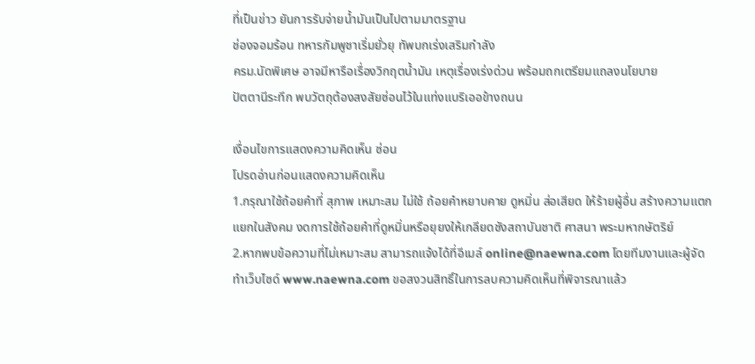ที่เป็นข่าว ยันการรับจ่ายน้ำมันเป็นไปตามมาตรฐาน
ช่องจอมร้อน ทหารกัมพูชาเริ่มยั่วยุ ทัพบกเร่งเสริมกำลัง
ครม.นัดพิเศษ อาจมีหารือเรื่องวิกฤตน้ำมัน เหตุเรื่องเร่งด่วน พร้อมถกเตรียมแถลงนโยบาย
ปัตตานีระทึก พบวัตถุต้องสงสัยซ่อนไว้ในแท่งแบริเออข้างถนน

เงื่อนไขการแสดงความคิดเห็น ซ่อน
โปรดอ่านก่อนแสดงความคิดเห็น
1.กรุณาใช้ถ้อยคำที่ สุภาพ เหมาะสม ไม่ใช้ ถ้อยคำหยาบคาย ดูหมิ่น ส่อเสียด ให้ร้ายผู้อื่น สร้างความแตกแยกในสังคม งดการใช้ถ้อยคำที่ดูหมิ่นหรือยุยงให้เกลียดชังสถาบันชาติ ศาสนา พระมหากษัตริย์
2.หากพบข้อความที่ไม่เหมาะสม สามารถแจ้งได้ที่อีเมล์ online@naewna.com โดยทีมงานและผู้จัดทำเว็บไซด์ www.naewna.com ขอสงวนสิทธิ์ในการลบความคิดเห็นที่พิจารณาแล้ว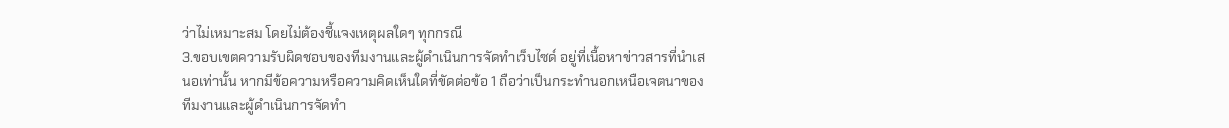ว่าไม่เหมาะสม โดยไม่ต้องชี้แจงเหตุผลใดๆ ทุกกรณี
3.ขอบเขตความรับผิดชอบของทีมงานและผู้ดำเนินการจัดทำเว็บไซด์ อยู่ที่เนื้อหาข่าวสารที่นำเสนอเท่านั้น หากมีข้อความหรือความคิดเห็นใดที่ขัดต่อข้อ 1 ถือว่าเป็นกระทำนอกเหนือเจตนาของทีมงานและผู้ดำเนินการจัดทำ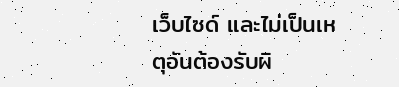เว็บไซด์ และไม่เป็นเหตุอันต้องรับผิ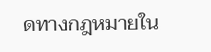ดทางกฎหมายใน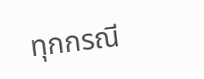ทุกกรณี